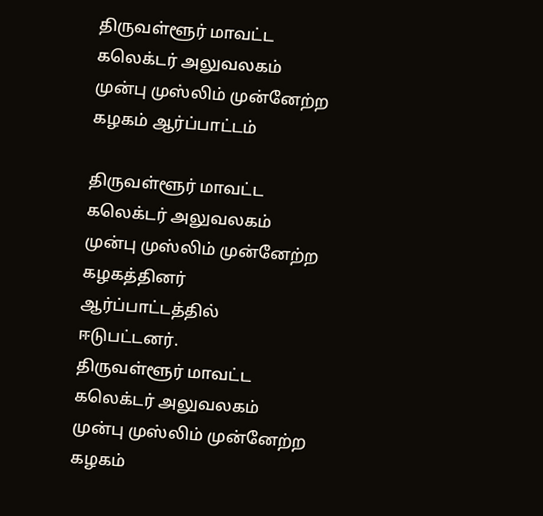திருவள்ளூர் மாவட்ட கலெக்டர் அலுவலகம் முன்பு முஸ்லிம் முன்னேற்ற கழகம் ஆர்ப்பாட்டம்

திருவள்ளூர் மாவட்ட கலெக்டர் அலுவலகம் முன்பு முஸ்லிம் முன்னேற்ற கழகத்தினர் ஆர்ப்பாட்டத்தில் ஈடுபட்டனர்.
திருவள்ளூர் மாவட்ட கலெக்டர் அலுவலகம் முன்பு முஸ்லிம் முன்னேற்ற கழகம்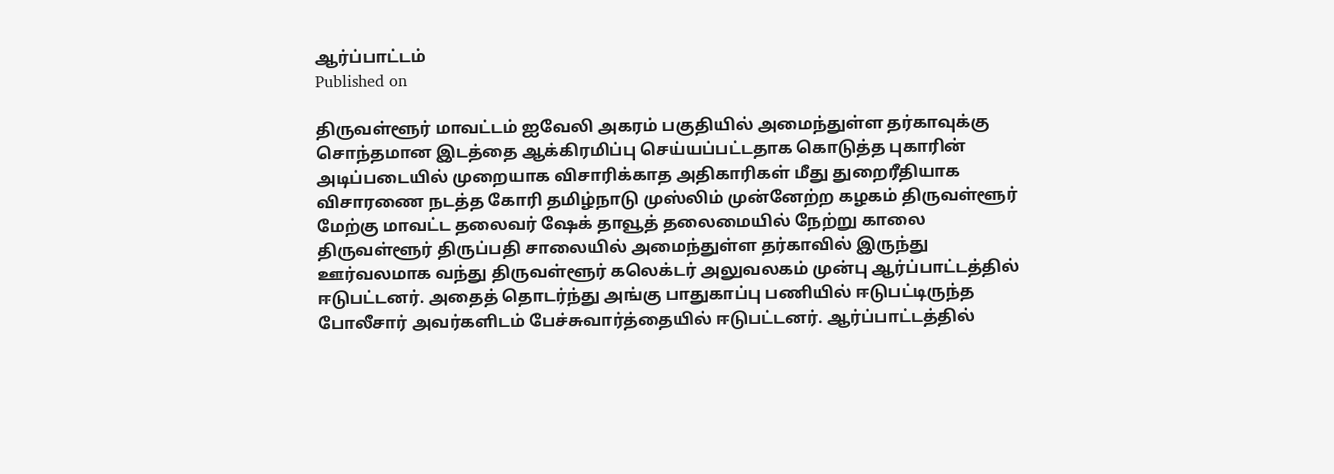ஆர்ப்பாட்டம்
Published on

திருவள்ளூர் மாவட்டம் ஐவேலி அகரம் பகுதியில் அமைந்துள்ள தர்காவுக்கு சொந்தமான இடத்தை ஆக்கிரமிப்பு செய்யப்பட்டதாக கொடுத்த புகாரின் அடிப்படையில் முறையாக விசாரிக்காத அதிகாரிகள் மீது துறைரீதியாக விசாரணை நடத்த கோரி தமிழ்நாடு முஸ்லிம் முன்னேற்ற கழகம் திருவள்ளூர் மேற்கு மாவட்ட தலைவர் ஷேக் தாவூத் தலைமையில் நேற்று காலை திருவள்ளூர் திருப்பதி சாலையில் அமைந்துள்ள தர்காவில் இருந்து ஊர்வலமாக வந்து திருவள்ளூர் கலெக்டர் அலுவலகம் முன்பு ஆர்ப்பாட்டத்தில் ஈடுபட்டனர். அதைத் தொடர்ந்து அங்கு பாதுகாப்பு பணியில் ஈடுபட்டிருந்த போலீசார் அவர்களிடம் பேச்சுவார்த்தையில் ஈடுபட்டனர். ஆர்ப்பாட்டத்தில்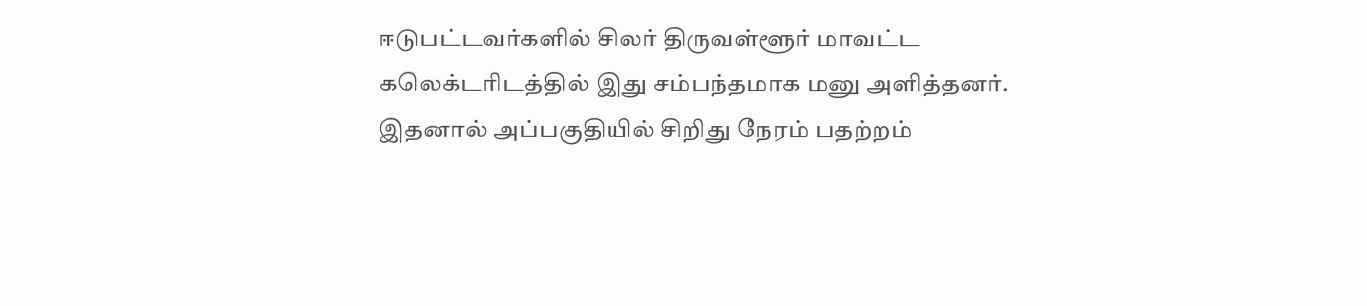ஈடுபட்டவர்களில் சிலர் திருவள்ளூர் மாவட்ட கலெக்டரிடத்தில் இது சம்பந்தமாக மனு அளித்தனர். இதனால் அப்பகுதியில் சிறிது நேரம் பதற்றம்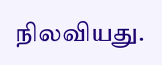நிலவியது.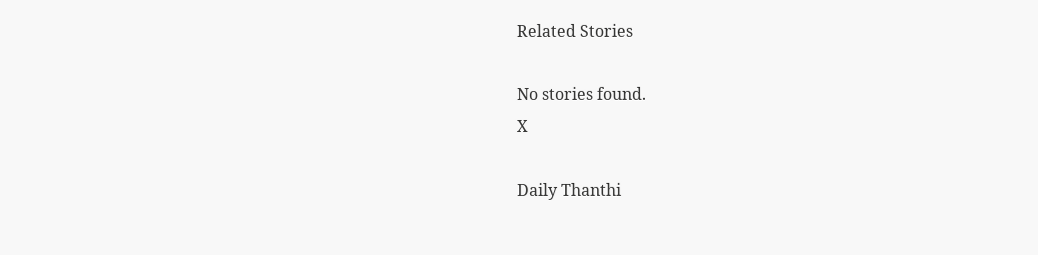Related Stories

No stories found.
X

Daily Thanthi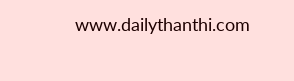www.dailythanthi.com